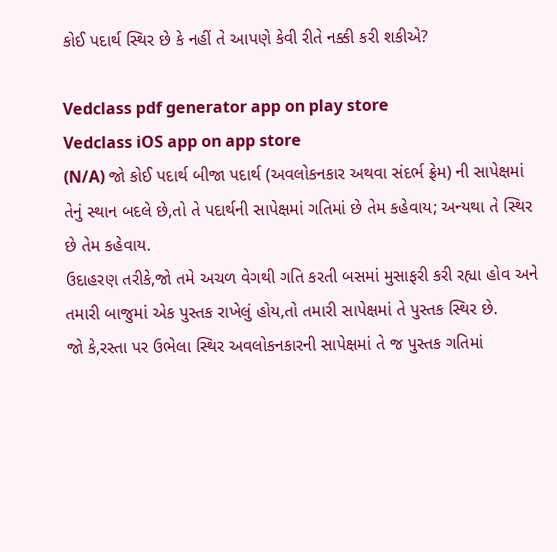કોઈ પદાર્થ સ્થિર છે કે નહીં તે આપણે કેવી રીતે નક્કી કરી શકીએ?

Vedclass pdf generator app on play store
Vedclass iOS app on app store
(N/A) જો કોઈ પદાર્થ બીજા પદાર્થ (અવલોકનકાર અથવા સંદર્ભ ફ્રેમ) ની સાપેક્ષમાં તેનું સ્થાન બદલે છે,તો તે પદાર્થની સાપેક્ષમાં ગતિમાં છે તેમ કહેવાય; અન્યથા તે સ્થિર છે તેમ કહેવાય.
ઉદાહરણ તરીકે,જો તમે અચળ વેગથી ગતિ કરતી બસમાં મુસાફરી કરી રહ્યા હોવ અને તમારી બાજુમાં એક પુસ્તક રાખેલું હોય,તો તમારી સાપેક્ષમાં તે પુસ્તક સ્થિર છે.
જો કે,રસ્તા પર ઉભેલા સ્થિર અવલોકનકારની સાપેક્ષમાં તે જ પુસ્તક ગતિમાં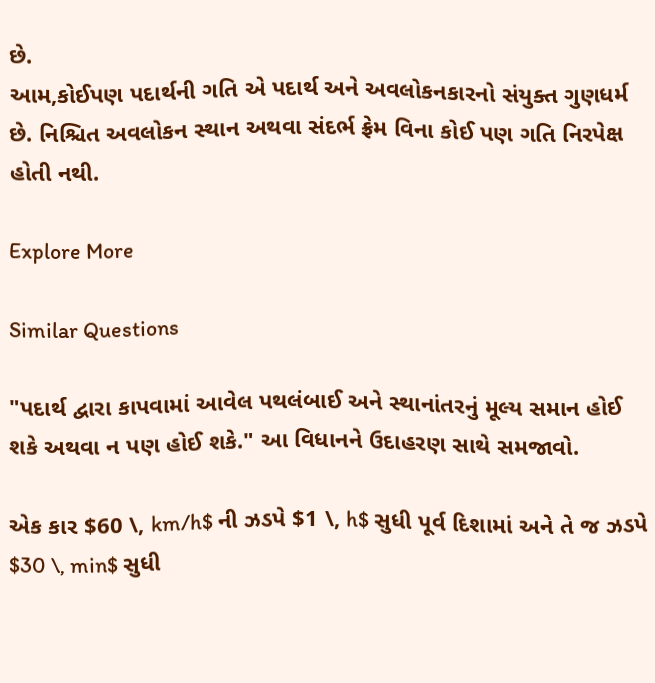છે.
આમ,કોઈપણ પદાર્થની ગતિ એ પદાર્થ અને અવલોકનકારનો સંયુક્ત ગુણધર્મ છે. નિશ્ચિત અવલોકન સ્થાન અથવા સંદર્ભ ફ્રેમ વિના કોઈ પણ ગતિ નિરપેક્ષ હોતી નથી.

Explore More

Similar Questions

"પદાર્થ દ્વારા કાપવામાં આવેલ પથલંબાઈ અને સ્થાનાંતરનું મૂલ્ય સમાન હોઈ શકે અથવા ન પણ હોઈ શકે." આ વિધાનને ઉદાહરણ સાથે સમજાવો.

એક કાર $60 \, km/h$ ની ઝડપે $1 \, h$ સુધી પૂર્વ દિશામાં અને તે જ ઝડપે $30 \, min$ સુધી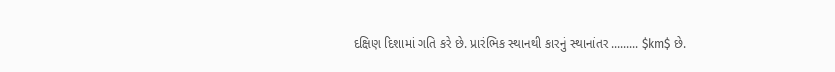દક્ષિણ દિશામાં ગતિ કરે છે. પ્રારંભિક સ્થાનથી કારનું સ્થાનાંતર ......... $km$ છે.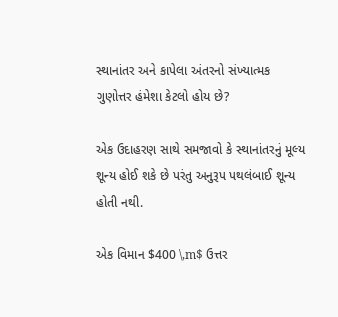સ્થાનાંતર અને કાપેલા અંતરનો સંખ્યાત્મક ગુણોત્તર હંમેશા કેટલો હોય છે?

એક ઉદાહરણ સાથે સમજાવો કે સ્થાનાંતરનું મૂલ્ય શૂન્ય હોઈ શકે છે પરંતુ અનુરૂપ પથલંબાઈ શૂન્ય હોતી નથી.

એક વિમાન $400 \,m$ ઉત્તર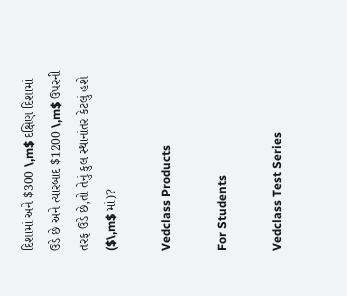દિશામાં અને $300 \,m$ દક્ષિણ દિશામાં ઉડે છે અને ત્યારબાદ $1200 \,m$ ઉપરની તરફ ઉડે છે,તો તેનું કુલ સ્થાનાંતર કેટલું હશે ($\,m$ માં)?

Vedclass Products

For Students

Vedclass Test Series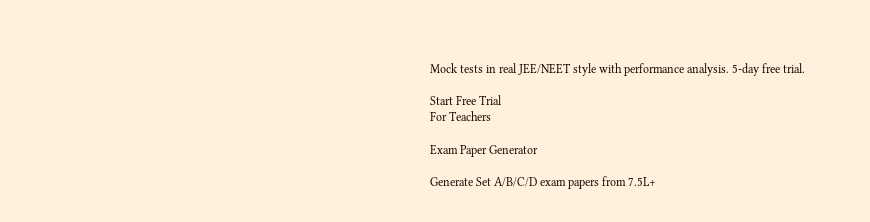Mock tests in real JEE/NEET style with performance analysis. 5-day free trial.

Start Free Trial
For Teachers

Exam Paper Generator

Generate Set A/B/C/D exam papers from 7.5L+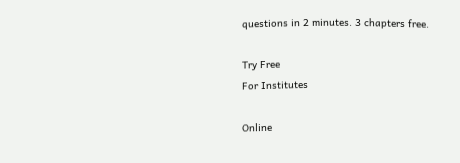questions in 2 minutes. 3 chapters free.

Try Free
For Institutes

Online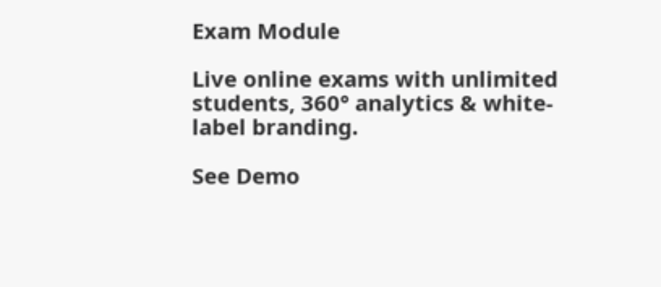Exam Module

Live online exams with unlimited students, 360° analytics & white-label branding.

See Demo